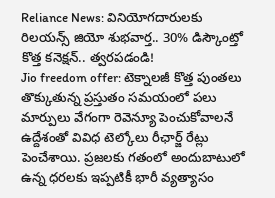Reliance News: వినియోగదారులకు రిలయన్స్ జియో శుభవార్త.. 30% డిస్కౌంట్తో కొత్త కనెక్షన్.. త్వరపడండి!
Jio freedom offer: టెక్నాలజీ కొత్త పుంతలు తొక్కుతున్న ప్రస్తుతం సమయంలో పలు మార్పులు వేగంగా రెవెన్యూ పెంచుకోవాలనే ఉద్దేశంతో వివిధ టెల్కోలు రీఛార్జ్ రేట్లు పెంచేశాయి. ప్రజలకు గతంలో అందుబాటులో ఉన్న ధరలకు ఇప్పటికీ భారీ వ్యత్యాసం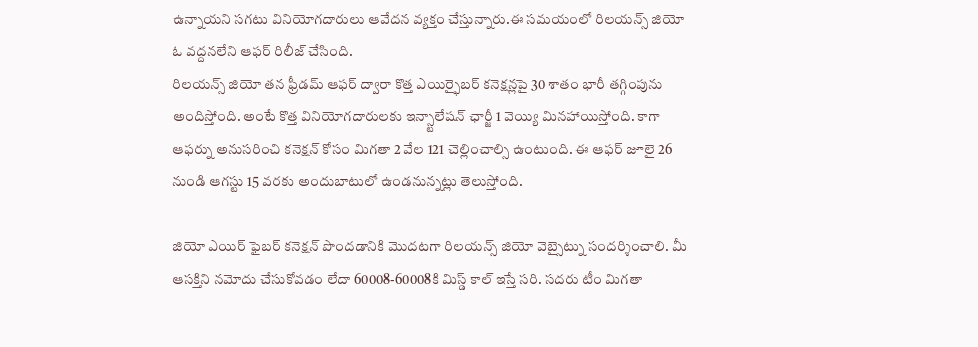ఉన్నాయని సగటు వినియోగదారులు ఆవేదన వ్యక్తం చేస్తున్నారు.ఈ సమయంలో రిలయన్స్ జియో ఓ వద్దనలేని ఆఫర్ రిలీజ్ చేసింది.
రిలయన్స్ జియో తన ఫ్రీడమ్ ఆఫర్ ద్వారా కొత్త ఎయిర్ఫైబర్ కనెక్షన్లపై 30 శాతం భారీ తగ్గింపును అందిస్తోంది. అంటే కొత్త వినియోగదారులకు ఇన్స్టాలేషన్ ఛార్జీ 1 వెయ్యి మినహాయిస్తోంది. కాగా ఆఫర్ను అనుసరించి కనెక్షన్ కోసం మిగతా 2 వేల 121 చెల్లించాల్సి ఉంటుంది. ఈ ఆఫర్ జూలై 26 నుండి ఆగస్టు 15 వరకు అందుబాటులో ఉండనున్నట్లు తెలుస్తోంది.

జియో ఎయిర్ ఫైబర్ కనెక్షన్ పొందడానికి మొదటగా రిలయన్స్ జియో వెబ్సైట్ను సందర్శించాలి. మీ ఆసక్తిని నమోదు చేసుకోవడం లేదా 60008-60008కి మిస్డ్ కాల్ ఇస్తే సరి. సదరు టీం మిగతా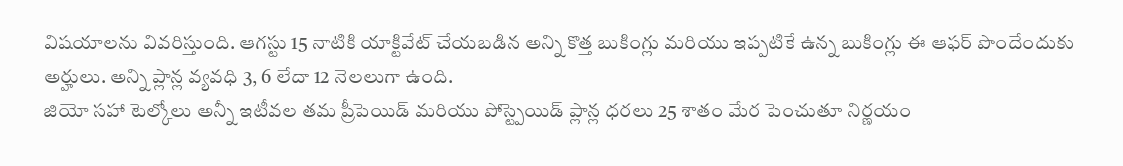విషయాలను వివరిస్తుంది. ఆగస్టు 15 నాటికి యాక్టివేట్ చేయబడిన అన్ని కొత్త బుకింగ్లు మరియు ఇప్పటికే ఉన్న బుకింగ్లు ఈ ఆఫర్ పొందేందుకు అర్హులు. అన్ని ప్లాన్ల వ్యవధి 3, 6 లేదా 12 నెలలుగా ఉంది.
జియో సహా టెల్కోలు అన్నీ ఇటీవల తమ ప్రీపెయిడ్ మరియు పోస్ట్పెయిడ్ ప్లాన్ల ధరలు 25 శాతం మేర పెంచుతూ నిర్ణయం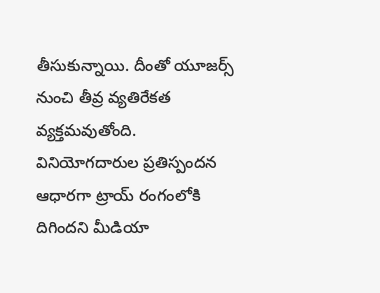తీసుకున్నాయి. దీంతో యూజర్స్ నుంచి తీవ్ర వ్యతిరేకత వ్యక్తమవుతోంది. వినియోగదారుల ప్రతిస్పందన ఆధారగా ట్రాయ్ రంగంలోకి దిగిందని మీడియా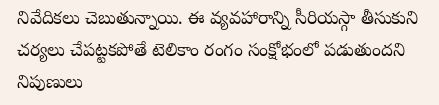నివేదికలు చెబుతున్నాయి. ఈ వ్యవహారాన్ని సీరియస్గా తీసుకుని చర్యలు చేపట్టకపోతే టెలికాం రంగం సంక్షోభంలో పడుతుందని నిపుణులు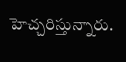హెచ్చరిస్తున్నారు.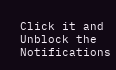Click it and Unblock the Notifications